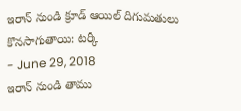ఇరాన్ నుండి క్రూడ్ ఆయిల్ దిగుమతులు కొనసాగుతాయి: టర్కీ
- June 29, 2018
ఇరాన్ నుండి తాము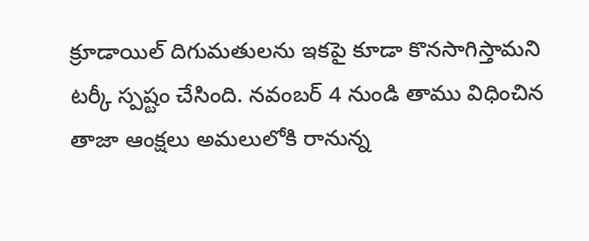క్రూడాయిల్ దిగుమతులను ఇకపై కూడా కొనసాగిస్తామని టర్కీ స్పష్టం చేసింది. నవంబర్ 4 నుండి తాము విధించిన తాజా ఆంక్షలు అమలులోకి రానున్న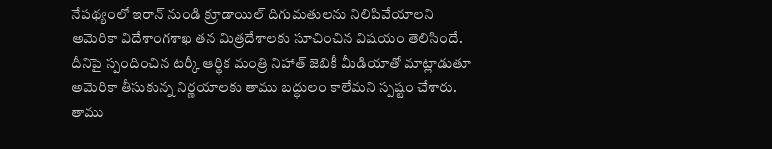నేపథ్యంలో ఇరాన్ నుండి క్రూడాయిల్ దిగుమతులను నిలిపివేయాలని అమెరికా విదేశాంగశాఖ తన మిత్రదేశాలకు సూచించిన విషయం తెలిసిందే. దీనిపై స్పందించిన టర్కీ ఆర్థిక మంత్రి నిహాత్ జెబికీ మీడియాతో మాట్లాడుతూ అమెరికా తీసుకున్న నిర్ణయాలకు తాము బద్ధులం కాలేమని స్పష్టం చేశారు. తాము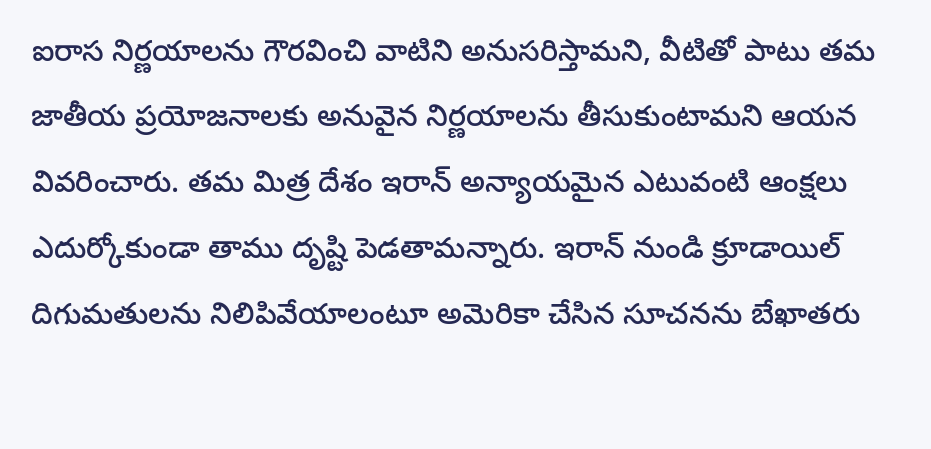ఐరాస నిర్ణయాలను గౌరవించి వాటిని అనుసరిస్తామని, వీటితో పాటు తమ జాతీయ ప్రయోజనాలకు అనువైన నిర్ణయాలను తీసుకుంటామని ఆయన వివరించారు. తమ మిత్ర దేశం ఇరాన్ అన్యాయమైన ఎటువంటి ఆంక్షలు ఎదుర్కోకుండా తాము దృష్టి పెడతామన్నారు. ఇరాన్ నుండి క్రూడాయిల్ దిగుమతులను నిలిపివేయాలంటూ అమెరికా చేసిన సూచనను బేఖాతరు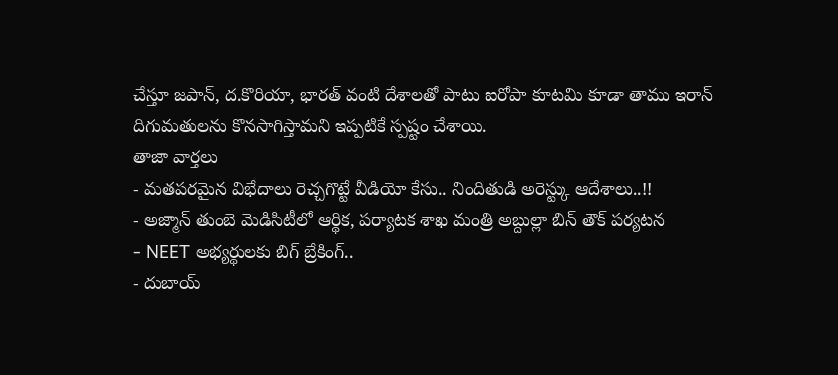చేస్తూ జపాన్, ద.కొరియా, భారత్ వంటి దేశాలతో పాటు ఐరోపా కూటమి కూడా తాము ఇరాన్ దిగుమతులను కొనసాగిస్తామని ఇప్పటికే స్పష్టం చేశాయి.
తాజా వార్తలు
- మతపరమైన విభేదాలు రెచ్చగొట్టే వీడియో కేసు.. నిందితుడి అరెస్ట్కు ఆదేశాలు..!!
- అజ్మాన్ తుంబె మెడిసిటీలో ఆర్థిక, పర్యాటక శాఖ మంత్రి అబ్దుల్లా బిన్ తౌక్ పర్యటన
- NEET అభ్యర్థులకు బిగ్ బ్రేకింగ్..
- దుబాయ్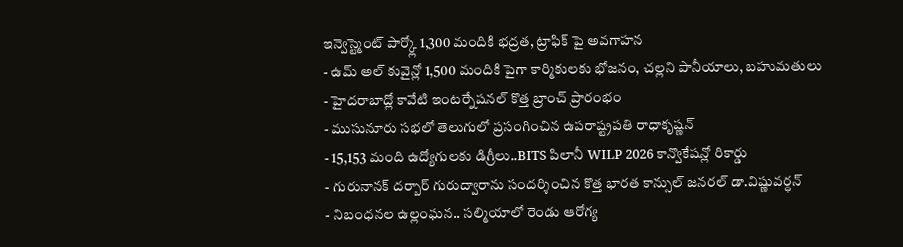ఇన్వెస్ట్మెంట్ పార్క్లో 1,300 మందికి భద్రత, ట్రాఫిక్ పై అవగాహన
- ఉమ్ అల్ కువైన్లో 1,500 మందికి పైగా కార్మికులకు భోజనం, చల్లని పానీయాలు, బహుమతులు
- హైదరాబాద్లో కావేటి ఇంటర్నేషనల్ కొత్త బ్రాంచ్ ప్రారంభం
- ముసునూరు సభలో తెలుగులో ప్రసంగించిన ఉపరాష్ట్రపతి రాధాకృష్ణన్
- 15,153 మంది ఉద్యోగులకు డిగ్రీలు..BITS పిలానీ WILP 2026 కాన్వొకేషన్లో రికార్డు
- గురునానక్ దర్బార్ గురుద్వారాను సందర్శించిన కొత్త భారత కాన్సుల్ జనరల్ డా.విష్ణువర్ధన్
- నిబంధనల ఉల్లంఘన.. సల్మియాలో రెండు ఆరోగ్య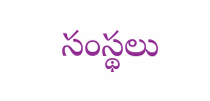సంస్థలు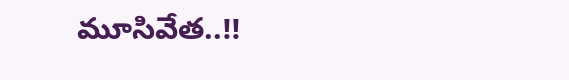మూసివేత..!!